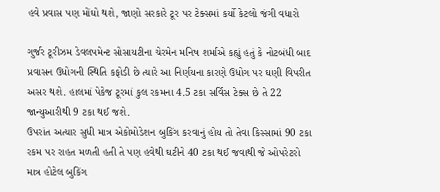હવે પ્રવાસ પણ મોંઘો થશે, જાણો સરકારે ટૂર પર ટેક્સમાં કર્યો કેટલો જંગી વધારો

ગુર્જર ટૂરીઝમ ડેવલપમેન્ટ સોસાયટીના ચેરમેન મનિષ શર્માએ કહ્યું હતું કે નોટબંધી બાદ પ્રવાસન ઉધોગની સ્થિતિ કફોડી છે ત્યારે આ નિર્ણયના કારણે ઉધોગ પર ઘણી વિપરીત અસર થશે. હાલમાં પેકેજ ટૂરમાં કુલ રકમના 4.5 ટકા સર્વિસ ટેક્સ છે તે 22 જાન્યુઆરીથી 9 ટકા થઈ જશે.
ઉપરાંત અત્યાર સુધી માત્ર એકોમોડેશન બુકિંગ કરવાનું હોય તો તેવા કિસ્સામાં 90 ટકા રકમ પર રાહત મળતી હતી તે પણ હવેથી ઘટીને 40 ટકા થઈ જવાથી જે ઓપરેટરો માત્ર હોટેલ બુકિંગ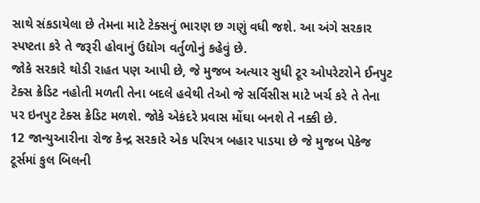સાથે સંકડાયેલા છે તેમના માટે ટેક્સનું ભારણ છ ગણું વધી જશે. આ અંગે સરકાર સ્પષ્ટતા કરે તે જરૂરી હોવાનું ઉદ્યોગ વર્તુળોનું કહેવું છે.
જોકે સરકારે થોડી રાહત પણ આપી છે, જે મુજબ અત્યાર સુધી ટૂર ઓપરેટરોને ઈનપુટ ટેક્સ ક્રેડિટ નહોતી મળતી તેના બદલે હવેથી તેઓ જે સર્વિસીસ માટે ખર્ચ કરે તે તેના પર ઇનપુટ ટેક્સ ક્રેડિટ મળશે. જોકે એકંદરે પ્રવાસ મોંઘા બનશે તે નક્કી છે.
12 જાન્યુઆરીના રોજ કેન્દ્ર સરકારે એક પરિપત્ર બહાર પાડયા છે જે મુજબ પેકેજ ટૂર્સમાં કુલ બિલની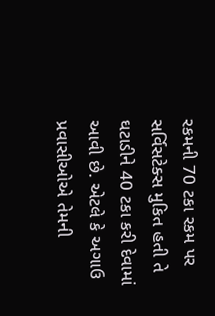રકમની 70 ટકા રકમ પર સર્વિસટેક્સ મુકિત હતી તે ઘટાડીને 40 ટકા કરી દેવામાં આવી છે. એટલે કે અગાઉ પ્રવાસીઓએ તેમની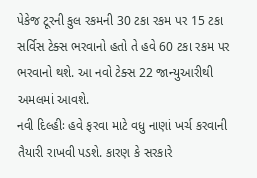પેકેજ ટૂરની કુલ રકમની 30 ટકા રકમ પર 15 ટકા સર્વિસ ટેક્સ ભરવાનો હતો તે હવે 60 ટકા રકમ પર ભરવાનો થશે. આ નવો ટેક્સ 22 જાન્યુઆરીથી અમલમાં આવશે.
નવી દિલ્હીઃ હવે ફરવા માટે વધુ નાણાં ખર્ચ કરવાની તૈયારી રાખવી પડશે. કારણ કે સરકારે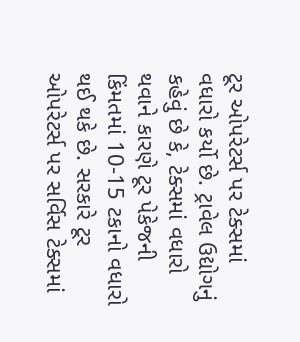ટૂર ઓપરેટર્સ પર ટેક્સમાં વધારો કર્યો છે. ટ્રાવેલ ઉદ્યોગનું કહેવું છે કે, ટેક્સમાં વધારો થવાને કારણે ટૂર પેકેજની કિંમતમાં 10-15 ટકાનો વધારો થઈ થકે છે. સરકારે ટૂર ઓપરેટર્સ પર સર્વિસ ટેક્સમાં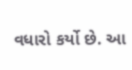વધારો કર્યો છે. આ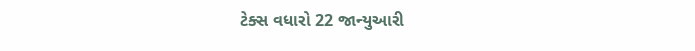ટેક્સ વધારો 22 જાન્યુઆરી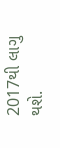2017થી લાગુ થશે.